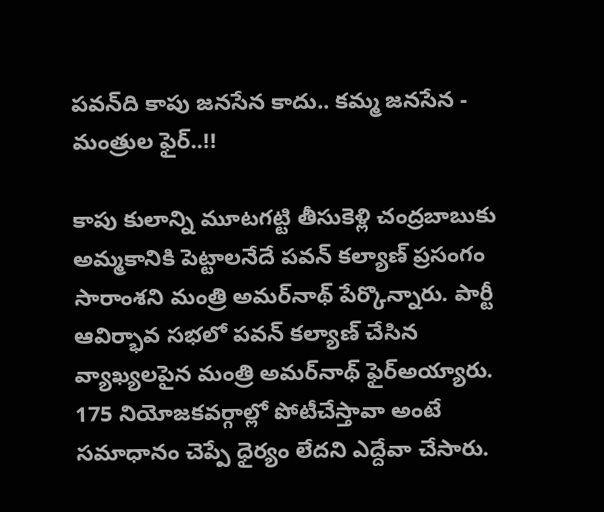పవన్‌ది కాపు జనసేన కాదు.. కమ్మ జనసేన - మంత్రుల ఫైర్..!!

కాపు కులాన్ని మూటగట్టి తీసుకెళ్లి చంద్రబాబుకు అమ్మకానికి పెట్టాలనేదే పవన్‌ కల్యాణ్‌ ప్రసంగం సారాంశని మంత్రి అమర్‌నాథ్‌ పేర్కొన్నారు. పార్టీ ఆవిర్భావ సభలో పవన్ కల్యాణ్ చేసిన వ్యాఖ్యలపైన మంత్రి అమర్‌నాథ్‌ ఫైర్అయ్యారు. 175 నియోజకవర్గాల్లో పోటీచేస్తావా అంటే సమాధానం చెప్పే ధైర్యం లేదని ఎద్దేవా చేసారు.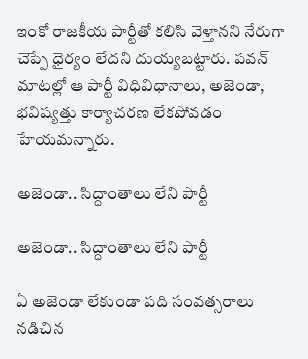ఇంకో రాజకీయ పార్టీతో కలిసి వెళ్తానని నేరుగా చెప్పే ధైర్యం లేదని దుయ్యబట్టారు. పవన్‌ మాటల్లో ఆ పార్టీ విధివిధానాలు, అజెండా, భవిష్యత్తు కార్యాచరణ లేకపోవడం హేయమన్నారు.

అజెండా.. సిద్దాంతాలు లేని పార్టీ

అజెండా.. సిద్దాంతాలు లేని పార్టీ

ఏ అజెండా లేకుండా పది సంవత్సరాలు నడిచిన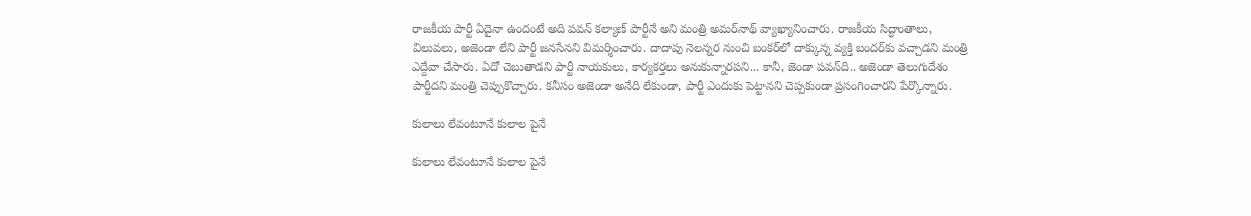రాజకీయ పార్టీ ఏదైనా ఉందంటే అది పవన్‌ కల్యాణ్‌ పార్టీనే అని మంత్రి అమర్‌నాథ్‌ వ్యాఖ్యానించారు. రాజకీయ సిద్ధాంతాలు, విలువలు, అజెండా లేని పార్టీ జనసేనని విమర్శించారు. దాదాపు నెలన్నర నుంచి బంకర్‌లో దాక్కున్న వ్యక్తి బందర్‌కు వచ్చాడని మంత్రి ఎద్దేవా చేసారు. ఏదో చెబుతాడని పార్టీ నాయకులు, కార్యకర్తలు అనుకున్నారపని... కానీ, జెండా పవన్‌ది.. అజెండా తెలుగుదేశం పార్టీదని మంత్రి చెప్పుకొచ్చారు. కనీసం అజెండా అనేది లేకుండా, పార్టీ ఎందుకు పెట్టానని చెప్పకుండా ప్రసంగించారని పేర్కొన్నారు.

కులాలు లేవంటూనే కులాల పైనే

కులాలు లేవంటూనే కులాల పైనే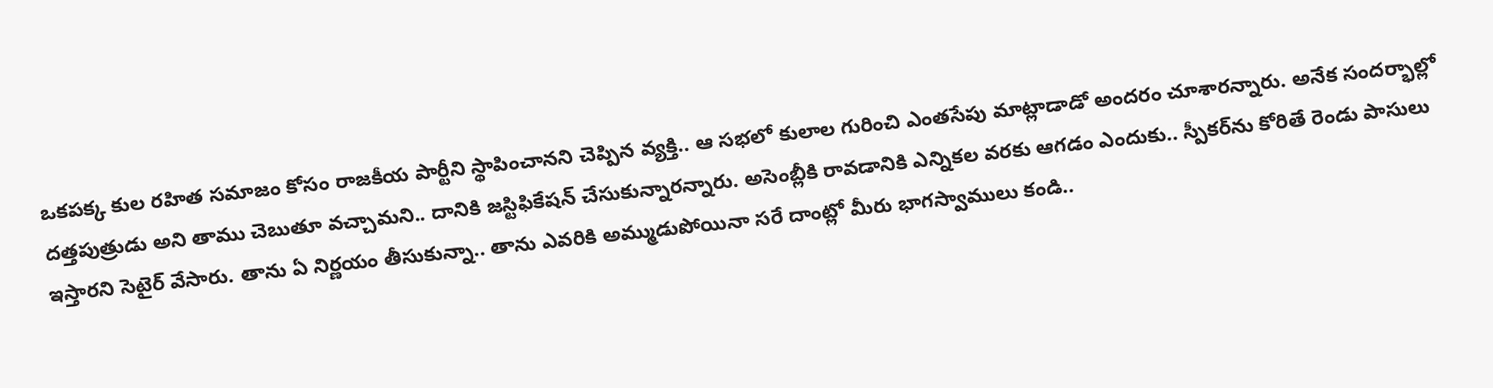ఒకపక్క కుల రహిత సమాజం కోసం రాజకీయ పార్టీని స్థాపించానని చెప్పిన వ్యక్తి.. ఆ సభలో కులాల గురించి ఎంతసేపు మాట్లాడాడో అందరం చూశారన్నారు. అనేక సందర్భాల్లో దత్తపుత్రుడు అని తాము చెబుతూ వచ్చామని.. దానికి జస్టిఫికేషన్‌ చేసుకున్నారన్నారు. అసెంబ్లీకి రావడానికి ఎన్నికల వరకు ఆగడం ఎందుకు.. స్పీకర్‌ను కోరితే రెండు పాసులు ఇస్తారని సెటైర్ వేసారు. తాను ఏ నిర్ణయం తీసుకున్నా.. తాను ఎవరికి అమ్ముడుపోయినా సరే దాంట్లో మీరు భాగస్వాములు కండి..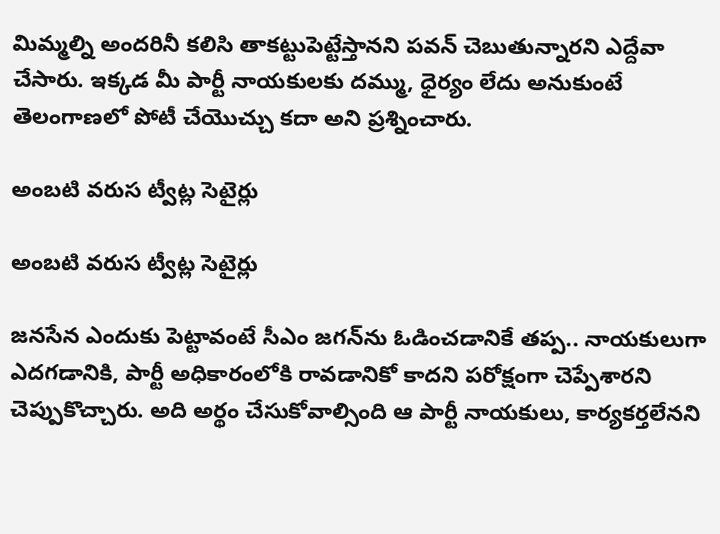మిమ్మల్ని అందరినీ కలిసి తాకట్టుపెట్టేస్తానని పవన్‌ చెబుతున్నారని ఎద్దేవా చేసారు. ఇక్కడ మీ పార్టీ నాయకులకు దమ్ము, ధైర్యం లేదు అనుకుంటే తెలంగాణలో పోటీ చేయొచ్చు కదా అని ప్రశ్నించారు.

అంబటి వరుస ట్వీట్ల సెటైర్లు

అంబటి వరుస ట్వీట్ల సెటైర్లు

జనసేన ఎందుకు పెట్టావంటే సీఎం జగన్‌ను ఓడించడానికే తప్ప.. నాయకులుగా ఎదగడానికి, పార్టీ అధికారంలోకి రావడానికో కాదని పరోక్షంగా చెప్పేశారని చెప్పుకొచ్చారు. అది అర్థం చేసుకోవాల్సింది ఆ పార్టీ నాయకులు, కార్యకర్తలేనని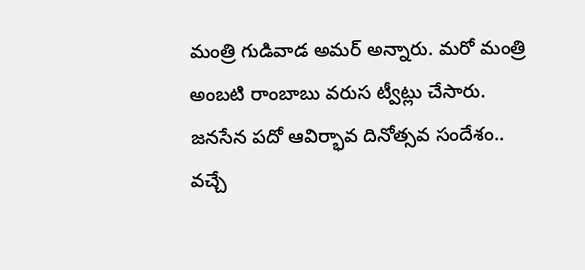మంత్రి గుడివాడ అమర్‌ అన్నారు. మరో మంత్రి అంబటి రాంబాబు వరుస ట్వీట్లు చేసారు. జ‌న‌సేన ప‌దో ఆవిర్భావ దినోత్స‌వ సందేశం.. వ‌చ్చే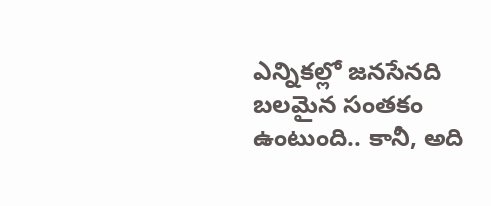ఎన్నిక‌ల్లో జ‌న‌సేన‌ది బ‌ల‌మైన సంత‌కం ఉంటుంది.. కానీ, అది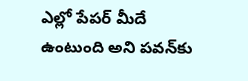ఎల్లో పేప‌ర్ మీదే ఉంటుంది అని ప‌వ‌న్‌కు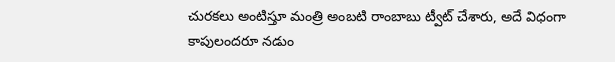చుర‌క‌లు అంటిస్తూ మంత్రి అంబ‌టి రాంబాబు ట్వీట్ చేశారు, అదే విధంగా కాపులంద‌రూ న‌డుం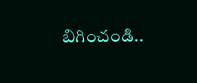బిగించండి..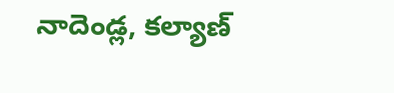నాదెండ్ల‌, క‌ల్యాణ్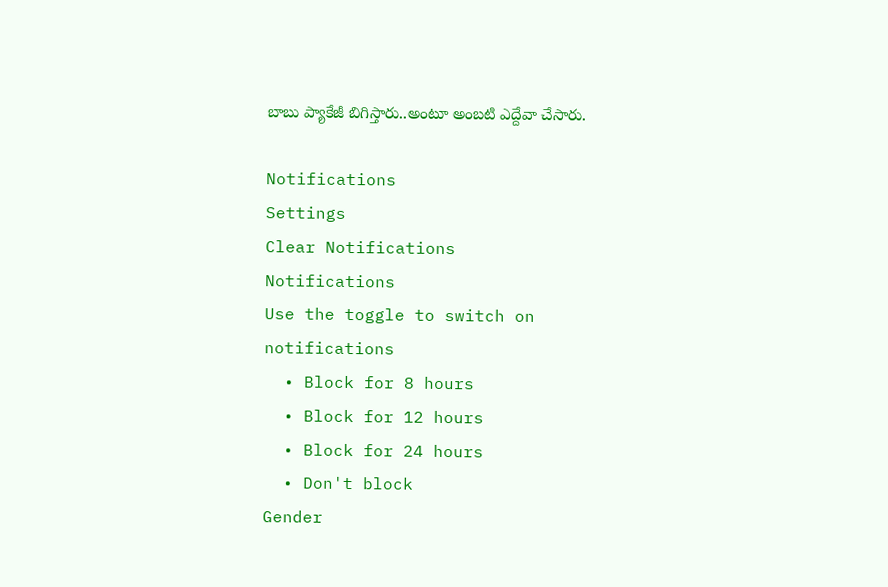బాబు ప్యాకేజీ బిగిస్తారు..అంటూ అంబటి ఎద్దేవా చేసారు.

Notifications
Settings
Clear Notifications
Notifications
Use the toggle to switch on notifications
  • Block for 8 hours
  • Block for 12 hours
  • Block for 24 hours
  • Don't block
Gender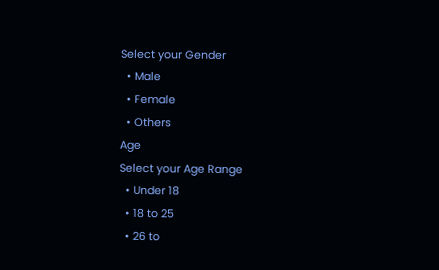Select your Gender
  • Male
  • Female
  • Others
Age
Select your Age Range
  • Under 18
  • 18 to 25
  • 26 to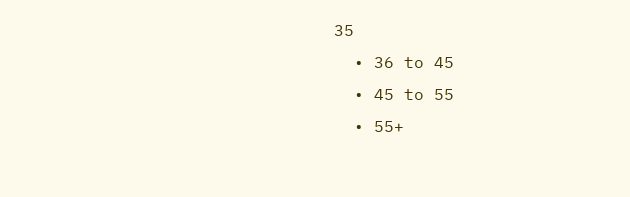35
  • 36 to 45
  • 45 to 55
  • 55+